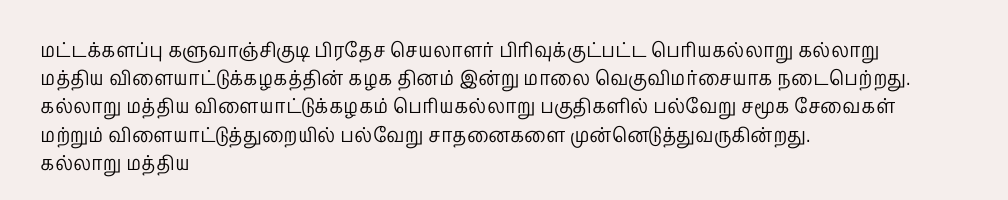மட்டக்களப்பு களுவாஞ்சிகுடி பிரதேச செயலாளர் பிரிவுக்குட்பட்ட பெரியகல்லாறு கல்லாறு மத்திய விளையாட்டுக்கழகத்தின் கழக தினம் இன்று மாலை வெகுவிமர்சையாக நடைபெற்றது.
கல்லாறு மத்திய விளையாட்டுக்கழகம் பெரியகல்லாறு பகுதிகளில் பல்வேறு சமூக சேவைகள் மற்றும் விளையாட்டுத்துறையில் பல்வேறு சாதனைகளை முன்னெடுத்துவருகின்றது.
கல்லாறு மத்திய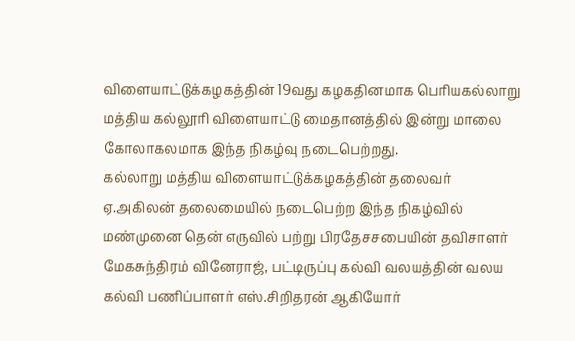விளையாட்டுக்கழகத்தின் 19வது கழகதினமாக பெரியகல்லாறு மத்திய கல்லூரி விளையாட்டு மைதானத்தில் இன்று மாலை கோலாகலமாக இந்த நிகழ்வு நடைபெற்றது.
கல்லாறு மத்திய விளையாட்டுக்கழகத்தின் தலைவர் ஏ.அகிலன் தலைமையில் நடைபெற்ற இந்த நிகழ்வில் மண்முனை தென் எருவில் பற்று பிரதேசசபையின் தவிசாளர் மேகசுந்திரம் வினேராஜ், பட்டிருப்பு கல்வி வலயத்தின் வலய கல்வி பணிப்பாளர் எஸ்.சிறிதரன் ஆகியோர்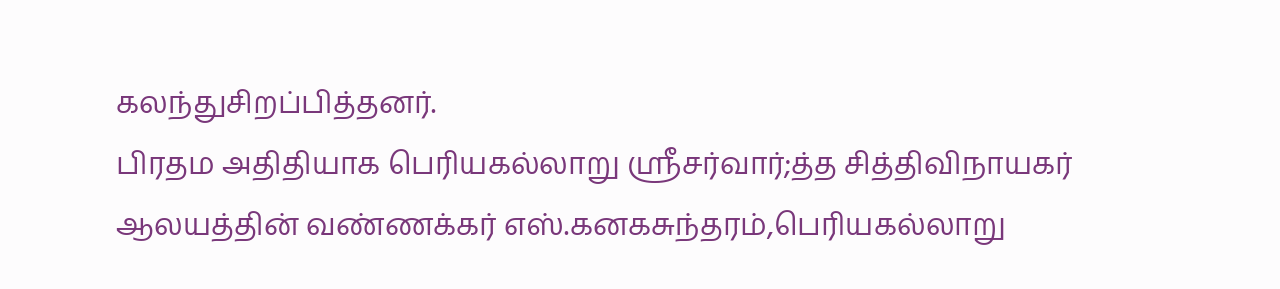கலந்துசிறப்பித்தனர்.
பிரதம அதிதியாக பெரியகல்லாறு ஸ்ரீசர்வார்;த்த சித்திவிநாயகர் ஆலயத்தின் வண்ணக்கர் எஸ்.கனகசுந்தரம்,பெரியகல்லாறு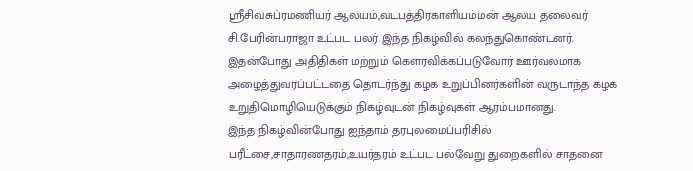ஸ்ரீசிவசுப்ரமணியர் ஆலயம்,வடபத்திரகாளியம்மன் ஆலய தலைவர் சி.பேரின்பராஜா உட்பட பலர் இந்த நிகழ்வில் கலந்துகொண்டனர்.
இதன்போது அதிதிகள் மற்றும் கௌரவிக்கப்படுவோர் ஊர்வலமாக அழைத்துவரப்பட்டதை தொடர்ந்து கழக உறுப்பினர்களின் வருடாந்த கழக உறுதிமொழியெடுக்கும் நிகழ்வுடன் நிகழ்வுகள் ஆரம்பமானது.
இந்த நிகழ்வின்போது ஐந்தாம் தரபுலமைப்பரிசில் பரீட்சை,சாதாரணதரம்,உயர்தரம் உட்பட பல்வேறு துறைகளில் சாதனை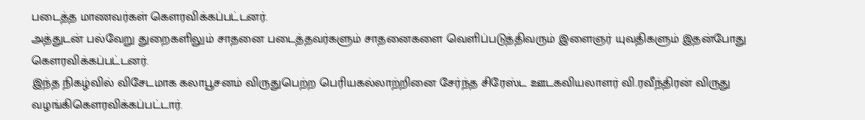படைத்த மாணவர்கள் கௌரவிக்கப்பட்டனர்.
அத்துடன் பல்வேறு துறைகளிலும் சாதனை படைத்தவர்களும் சாதனைகளை வெளிப்படுத்திவரும் இளைஞர் யுவதிகளும் இதன்போது கௌரவிக்கப்பட்டனர்.
இந்த நிகழ்வில் விசேடமாக கலாபூசனம் விருதுபெற்ற பெரியகல்லாற்றினை சேர்ந்த சிரேஸ்ட ஊடகவியலாளர் வி.ரவீந்திரன் விருது வழங்கிகௌரவிக்கப்பட்டார்.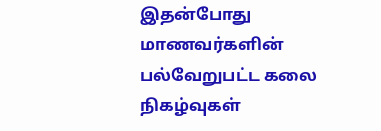இதன்போது மாணவர்களின் பல்வேறுபட்ட கலை நிகழ்வுகள்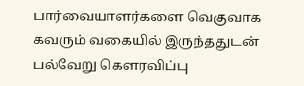பார்வையாளர்களை வெகுவாக கவரும் வகையில் இருந்ததுடன் பல்வேறு கௌரவிப்பு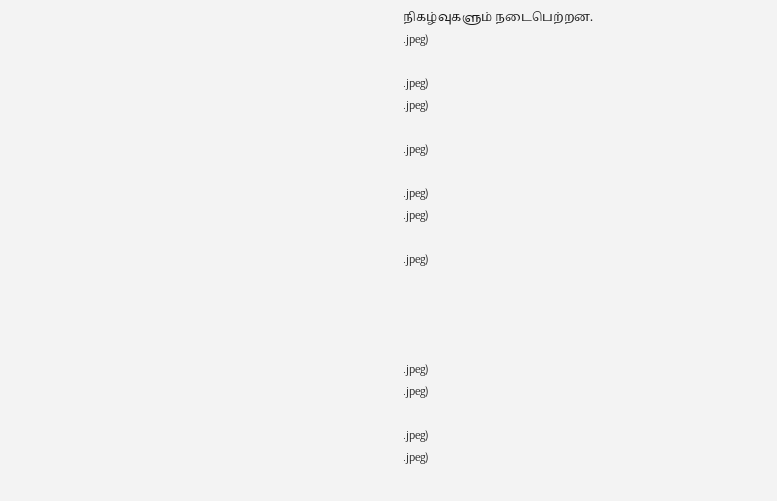நிகழ்வுகளும் நடைபெற்றன.
.jpeg)

.jpeg)
.jpeg)

.jpeg)

.jpeg)
.jpeg)

.jpeg)




.jpeg)
.jpeg)

.jpeg)
.jpeg)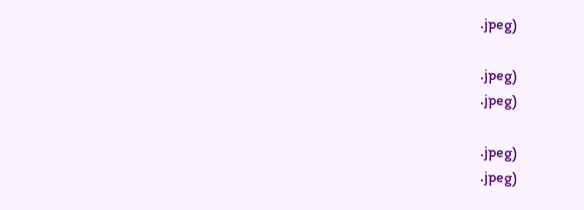.jpeg)

.jpeg)
.jpeg)

.jpeg)
.jpeg)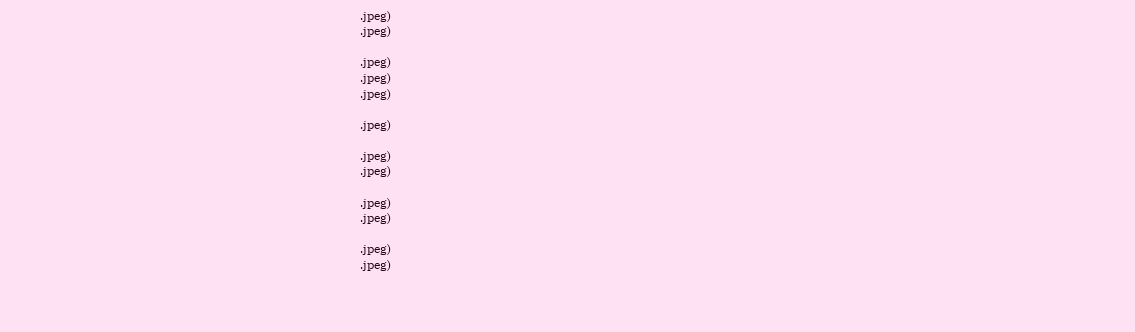.jpeg)
.jpeg)

.jpeg)
.jpeg)
.jpeg)

.jpeg)

.jpeg)
.jpeg)

.jpeg)
.jpeg)

.jpeg)
.jpeg)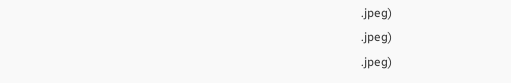.jpeg)
.jpeg)
.jpeg)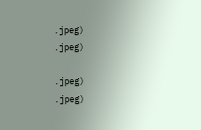.jpeg)
.jpeg)

.jpeg)
.jpeg)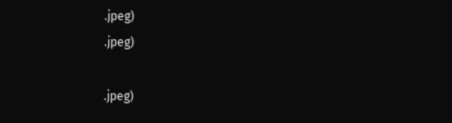.jpeg)
.jpeg)

.jpeg)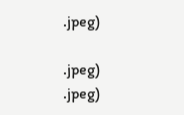.jpeg)

.jpeg)
.jpeg)